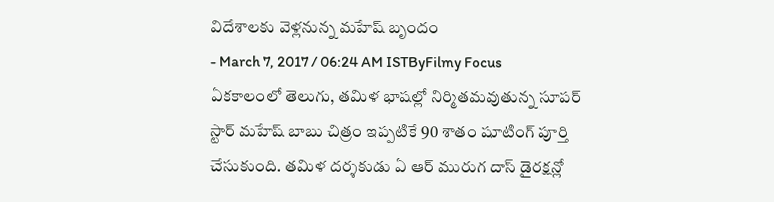విదేశాలకు వెళ్లనున్న మహేష్ బృందం
- March 7, 2017 / 06:24 AM ISTByFilmy Focus
ఏకకాలంలో తెలుగు, తమిళ భాషల్లో నిర్మితమవుతున్న సూపర్ స్టార్ మహేష్ బాబు చిత్రం ఇప్పటికే 90 శాతం షూటింగ్ పూర్తి చేసుకుంది. తమిళ దర్శకుడు ఏ ఆర్ మురుగ దాస్ డైరక్షన్లో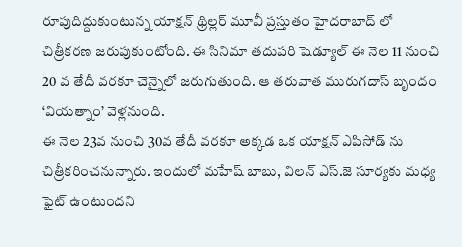రూపుదిద్దుకుంటున్న యాక్షన్ థ్రిల్లర్ మూవీ ప్రస్తుతం హైదరాబాద్ లో చిత్రీకరణ జరుపుకుంటోంది. ఈ సినిమా తదుపరి షెడ్యూల్ ఈ నెల 11 నుంచి 20 వ తేదీ వరకూ చెన్నైలో జరుగుతుంది. ఆ తరువాత మురుగదాస్ బృందం ‘వియత్నాం’ వెళ్లనుంది.
ఈ నెల 23వ నుంచి 30వ తేదీ వరకూ అక్కడ ఒక యాక్షన్ ఎపిసోడ్ ను చిత్రీకరించనున్నారు. ఇందులో మహేష్ బాబు, విలన్ ఎస్.జె సూర్యకు మధ్య ఫైట్ ఉంటుందని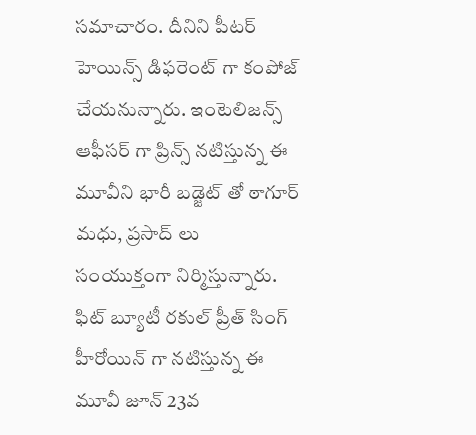సమాచారం. దీనిని పీటర్ హెయిన్స్ డిఫరెంట్ గా కంపోజ్ చేయనున్నారు. ఇంటెలిజన్స్ ఆఫీసర్ గా ప్రిన్స్ నటిస్తున్న ఈ మూవీని భారీ బడ్జెట్ తో ఠాగూర్ మధు, ప్రసాద్ లు సంయుక్తంగా నిర్మిస్తున్నారు. ఫిట్ బ్యూటీ రకుల్ ప్రీత్ సింగ్ హీరోయిన్ గా నటిస్తున్న ఈ మూవీ జూన్ 23వ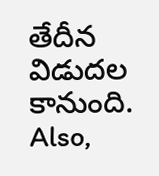తేదీన విడుదల కానుంది.
Also,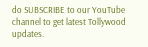do SUBSCRIBE to our YouTube channel to get latest Tollywood updates.